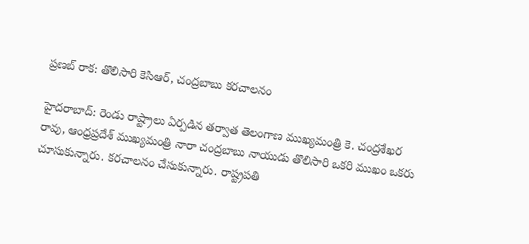ప్రణబ్ రాక: తొలిసారి కెసిఆర్, చంద్రబాబు కరచాలనం

హైదరాబాద్: రెండు రాష్ట్రాలు ఏర్పడిన తర్వాత తెలంగాణ ముఖ్యమంత్రి కె. చంద్రశేఖర రావు, ఆంధ్రప్రదేశ్ ముఖ్యమంత్రి నారా చంద్రబాబు నాయుడు తొలిసారి ఒకరి ముఖం ఒకరు చూసుకున్నారు. కరచాలనం చేసుకున్నారు. రాష్ట్రపతి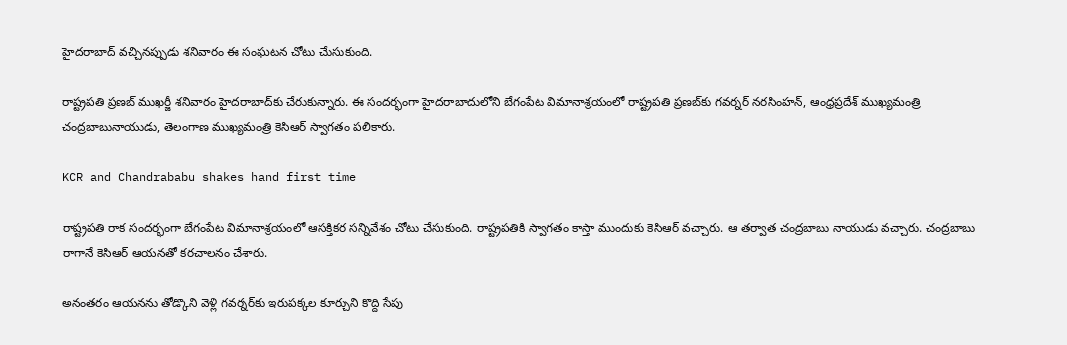హైదరాబాద్ వచ్చినప్పుడు శనివారం ఈ సంఘటన చోటు చేుసుకుంది.

రాష్ట్రపతి ప్రణబ్ ముఖర్జీ శనివారం హైదరాబాద్‌కు చేరుకున్నారు. ఈ సందర్భంగా హైదరాబాదులోని బేగంపేట విమానాశ్రయంలో రాష్ట్రపతి ప్రణబ్‌కు గవర్నర్ నరసింహన్, ఆంధ్రప్రదేశ్ ముఖ్యమంత్రి చంద్రబాబునాయుడు, తెలంగాణ ముఖ్యమంత్రి కెసిఆర్ స్వాగతం పలికారు.

KCR and Chandrababu shakes hand first time

రాష్ట్రపతి రాక సందర్భంగా బేగంపేట విమానాశ్రయంలో ఆసక్తికర సన్నివేశం చోటు చేసుకుంది. రాష్ట్రపతికి స్వాగతం కాస్తా ముందుకు కెసిఆర్ వచ్చారు. ఆ తర్వాత చంద్రబాబు నాయుడు వచ్చారు. చంద్రబాబు రాగానే కెసిఆర్ ఆయనతో కరచాలనం చేశారు.

అనంతరం ఆయనను తోడ్కొని వెళ్లి గవర్నర్‌కు ఇరుపక్కల కూర్చుని కొద్ది సేపు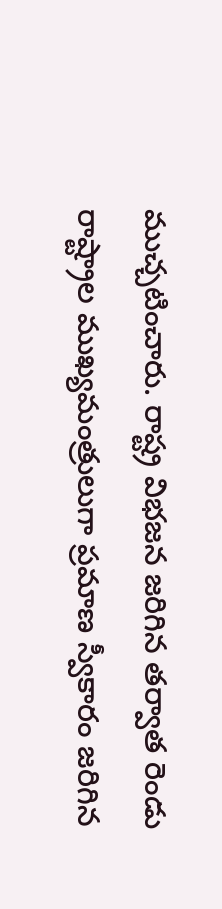ముచ్చటించారు. రాష్ట్ర విభజన జరిగిన తర్వాత రెండు రాష్ట్రాల ముఖ్యమంత్రులుగా ప్రమాణ స్వీకారం జరిగిన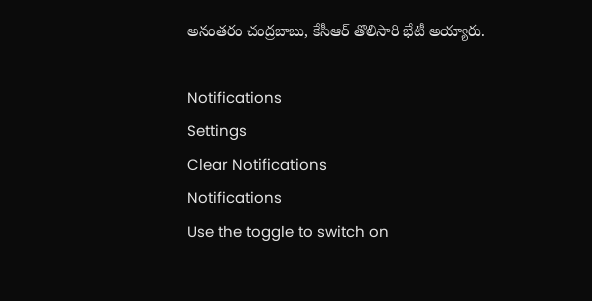అనంతరం చంద్రబాబు, కేసీఆర్ తొలిసారి భేటీ అయ్యారు.

Notifications
Settings
Clear Notifications
Notifications
Use the toggle to switch on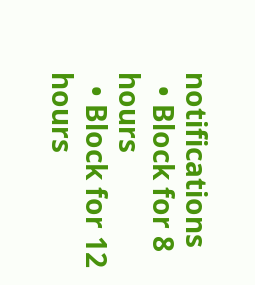notifications
  • Block for 8 hours
  • Block for 12 hours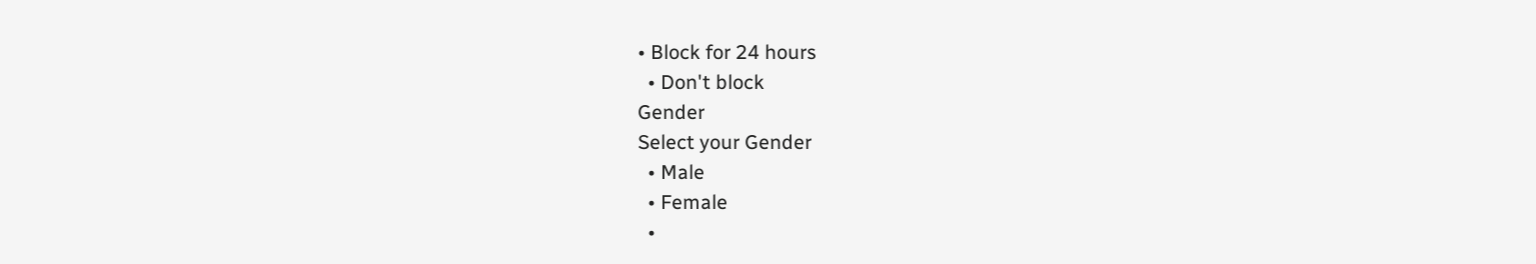• Block for 24 hours
  • Don't block
Gender
Select your Gender
  • Male
  • Female
  •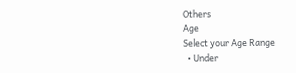Others
Age
Select your Age Range
  • Under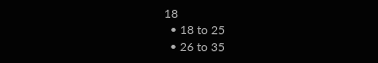18
  • 18 to 25
  • 26 to 35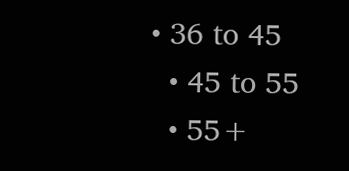• 36 to 45
  • 45 to 55
  • 55+